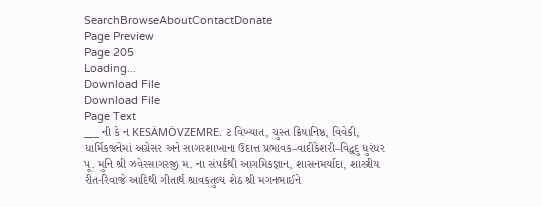SearchBrowseAboutContactDonate
Page Preview
Page 205
Loading...
Download File
Download File
Page Text
___ ની કે ન KESÄMÖVZEMRE. ટ વિખ્યાત, ચુસ્ત ક્રિયાનિષ્ઠ, વિવેકી, ધાર્મિકજનેમાં અગ્રેસર અને સાગરશાખાના ઉદાત્ત પ્રભાવક–વાદીકેશરી–વિદ્વદુ ધુરંધર પૂ. મુનિ શ્રી ઝવેરસાગરજી મ. ના સંપર્કથી આગમિકજ્ઞાન, શાસનમર્યાદા, શાસ્ત્રીય રીત-રિવાજે આદિથી ગીતાર્થ શ્રાવકતુલ્ય શેઠ શ્રી મગનભાઈને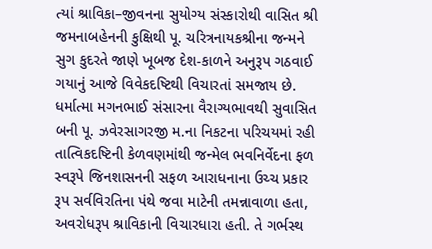ત્યાં શ્રાવિકા–જીવનના સુયોગ્ય સંસ્કારોથી વાસિત શ્રી જમનાબહેનની કુક્ષિથી પૂ. ચરિત્રનાયકશ્રીના જન્મને સુગ કુદરતે જાણે ખૂબજ દેશ-કાળને અનુરૂપ ગઠવાઈ ગયાનું આજે વિવેકદષ્ટિથી વિચારતાં સમજાય છે. ધર્માત્મા મગનભાઈ સંસારના વૈરાગ્યભાવથી સુવાસિત બની પૂ. ઝવેરસાગરજી મ.ના નિકટના પરિચયમાં રહી તાત્વિકદષ્ટિની કેળવણમાંથી જન્મેલ ભવનિર્વેદના ફળ સ્વરૂપે જિનશાસનની સફળ આરાધનાના ઉચ્ચ પ્રકાર રૂપ સર્વવિરતિના પંથે જવા માટેની તમન્નાવાળા હતા, અવરોધરૂપ શ્રાવિકાની વિચારધારા હતી. તે ગર્ભસ્થ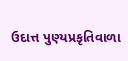ઉદાત્ત પુણ્યપ્રકૃતિવાળા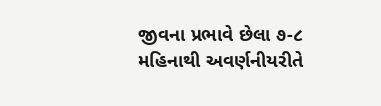જીવના પ્રભાવે છેલા ૭-૮ મહિનાથી અવર્ણનીયરીતે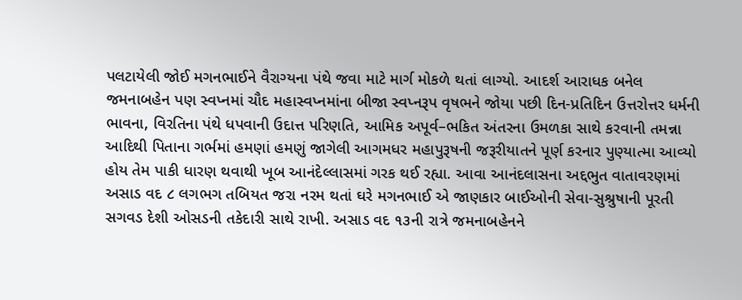પલટાયેલી જોઈ મગનભાઈને વૈરાગ્યના પંથે જવા માટે માર્ગ મોકળે થતાં લાગ્યો. આદર્શ આરાધક બનેલ જમનાબહેન પણ સ્વપ્નમાં ચૌદ મહાસ્વપ્નમાંના બીજા સ્વપ્નરૂપ વૃષભને જોયા પછી દિન-પ્રતિદિન ઉત્તરોત્તર ધર્મની ભાવના, વિરતિના પંથે ધપવાની ઉદાત્ત પરિણતિ, આમિક અપૂર્વ–ભકિત અંતરના ઉમળકા સાથે કરવાની તમન્ના આદિથી પિતાના ગર્ભમાં હમણાં હમણું જાગેલી આગમધર મહાપુરૂષની જરૂરીયાતને પૂર્ણ કરનાર પુણ્યાત્મા આવ્યો હોય તેમ પાકી ધારણ થવાથી ખૂબ આનંદેલ્લાસમાં ગરક થઈ રહ્યા. આવા આનંદલાસના અદ્દભુત વાતાવરણમાં અસાડ વદ ૮ લગભગ તબિયત જરા નરમ થતાં ઘરે મગનભાઈ એ જાણકાર બાઈઓની સેવા-સુશ્રુષાની પૂરતી સગવડ દેશી ઓસડની તકેદારી સાથે રાખી. અસાડ વદ ૧૩ની રાત્રે જમનાબહેનને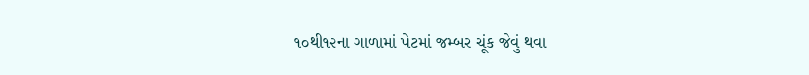૧૦થી૧૨ના ગાળામાં પેટમાં જમ્બર ચૂંક જેવું થવા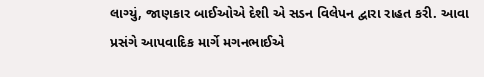લાગ્યું, જાણકાર બાઈઓએ દેશી એ સડન વિલેપન દ્વારા રાહત કરી. આવા પ્રસંગે આપવાદિક માર્ગે મગનભાઈએ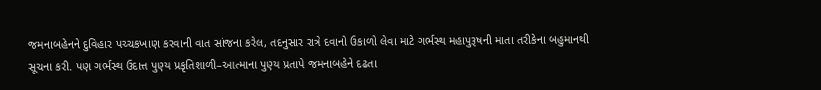જમનાબહેનને દુવિહાર પચ્ચકખાણ કરવાની વાત સાંજના કરેલ, તદનુસાર રાત્રે દવાનો ઉકાળો લેવા માટે ગર્ભસ્થ મહાપુરૂષની માતા તરીકેના બહુમાનથી સૂચના કરી. પણ ગર્ભસ્થ ઉદાત્ત પુણ્ય પ્રકૃતિશાળી–આત્માના પુણ્ય પ્રતાપે જમનાબહેને દઢતા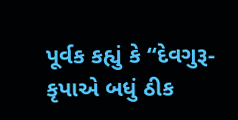પૂર્વક કહ્યું કે “દેવગુરૂ-કૃપાએ બધું ઠીક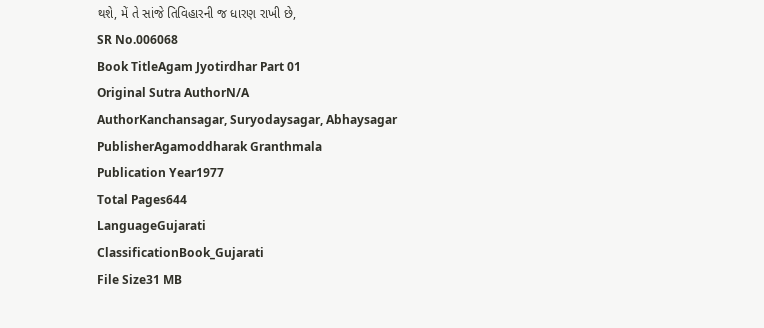થશે, મેં તે સાંજે તિવિહારની જ ધારણ રાખી છે,
SR No.006068
Book TitleAgam Jyotirdhar Part 01
Original Sutra AuthorN/A
AuthorKanchansagar, Suryodaysagar, Abhaysagar
PublisherAgamoddharak Granthmala
Publication Year1977
Total Pages644
LanguageGujarati
ClassificationBook_Gujarati
File Size31 MB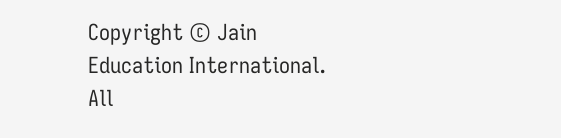Copyright © Jain Education International. All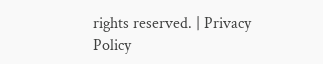rights reserved. | Privacy Policy